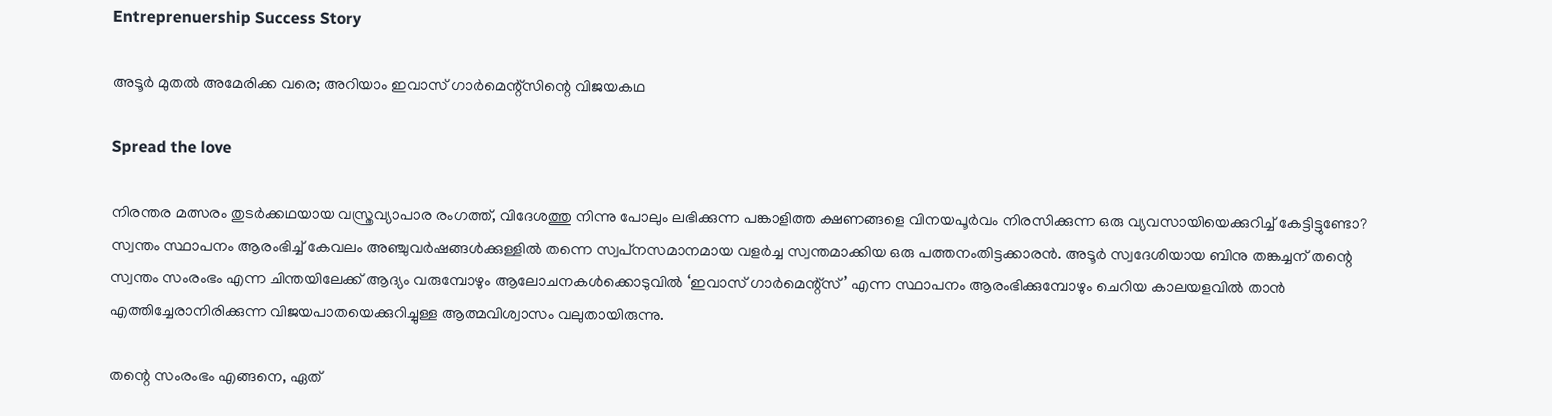Entreprenuership Success Story

അടൂര്‍ മുതല്‍ അമേരിക്ക വരെ; അറിയാം ഇവാസ് ഗാര്‍മെന്റ്‌സിന്റെ വിജയകഥ

Spread the love

നിരന്തര മത്സരം തുടര്‍ക്കഥയായ വസ്ത്രവ്യാപാര രംഗത്ത്, വിദേശത്തു നിന്നു പോലും ലഭിക്കുന്ന പങ്കാളിത്ത ക്ഷണങ്ങളെ വിനയപൂര്‍വം നിരസിക്കുന്ന ഒരു വ്യവസായിയെക്കുറിച്ച് കേട്ടിട്ടുണ്ടോ? സ്വന്തം സ്ഥാപനം ആരംഭിച്ച് കേവലം അഞ്ചുവര്‍ഷങ്ങള്‍ക്കുള്ളില്‍ തന്നെ സ്വപ്‌നസമാനമായ വളര്‍ച്ച സ്വന്തമാക്കിയ ഒരു പത്തനംതിട്ടക്കാരന്‍. അടൂര്‍ സ്വദേശിയായ ബിനു തങ്കച്ചന് തന്റെ സ്വന്തം സംരംഭം എന്ന ചിന്തയിലേക്ക് ആദ്യം വരുമ്പോഴും ആലോചനകള്‍ക്കൊടുവില്‍ ‘ഇവാസ് ഗാര്‍മെന്റ്‌സ്’ എന്ന സ്ഥാപനം ആരംഭിക്കുമ്പോഴും ചെറിയ കാലയളവില്‍ താന്‍ എത്തിച്ചേരാനിരിക്കുന്ന വിജയപാതയെക്കുറിച്ചുള്ള ആത്മവിശ്വാസം വലുതായിരുന്നു.

തന്റെ സംരംഭം എങ്ങനെ, ഏത്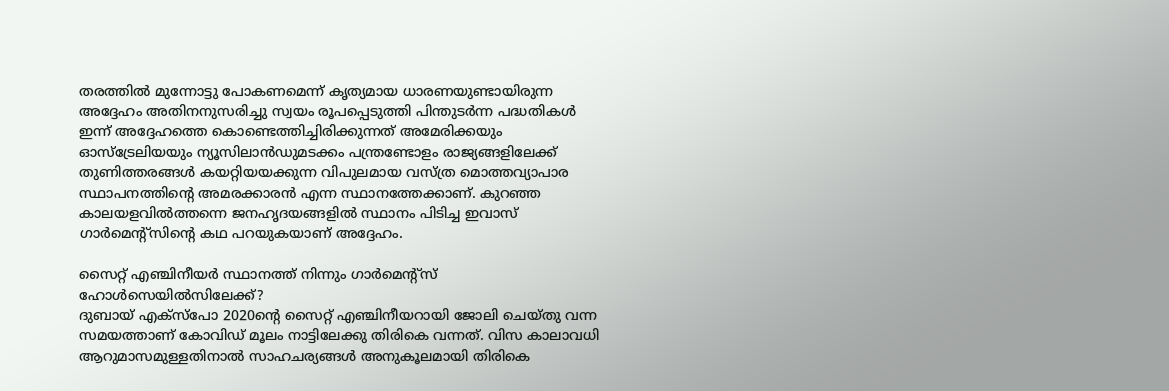തരത്തില്‍ മുന്നോട്ടു പോകണമെന്ന് കൃത്യമായ ധാരണയുണ്ടായിരുന്ന അദ്ദേഹം അതിനനുസരിച്ചു സ്വയം രൂപപ്പെടുത്തി പിന്തുടര്‍ന്ന പദ്ധതികള്‍ ഇന്ന് അദ്ദേഹത്തെ കൊണ്ടെത്തിച്ചിരിക്കുന്നത് അമേരിക്കയും ഓസ്‌ട്രേലിയയും ന്യൂസിലാന്‍ഡുമടക്കം പന്ത്രണ്ടോളം രാജ്യങ്ങളിലേക്ക് തുണിത്തരങ്ങള്‍ കയറ്റിയയക്കുന്ന വിപുലമായ വസ്ത്ര മൊത്തവ്യാപാര സ്ഥാപനത്തിന്റെ അമരക്കാരന്‍ എന്ന സ്ഥാനത്തേക്കാണ്. കുറഞ്ഞ കാലയളവില്‍ത്തന്നെ ജനഹൃദയങ്ങളില്‍ സ്ഥാനം പിടിച്ച ഇവാസ് ഗാര്‍മെന്റ്‌സിന്റെ കഥ പറയുകയാണ് അദ്ദേഹം.

സൈറ്റ് എഞ്ചിനീയര്‍ സ്ഥാനത്ത് നിന്നും ഗാര്‍മെന്റ്‌സ് ഹോള്‍സെയില്‍സിലേക്ക്?
ദുബായ് എക്‌സ്‌പോ 2020ന്റെ സൈറ്റ് എഞ്ചിനീയറായി ജോലി ചെയ്തു വന്ന സമയത്താണ് കോവിഡ് മൂലം നാട്ടിലേക്കു തിരികെ വന്നത്. വിസ കാലാവധി ആറുമാസമുള്ളതിനാല്‍ സാഹചര്യങ്ങള്‍ അനുകൂലമായി തിരികെ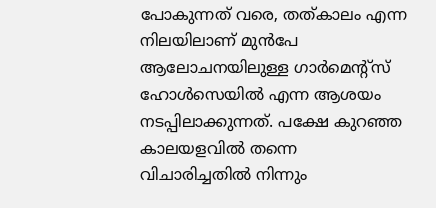പോകുന്നത് വരെ, തത്കാലം എന്ന നിലയിലാണ് മുന്‍പേ ആലോചനയിലുള്ള ഗാര്‍മെന്റ്‌സ് ഹോള്‍സെയില്‍ എന്ന ആശയം നടപ്പിലാക്കുന്നത്. പക്ഷേ കുറഞ്ഞ കാലയളവില്‍ തന്നെ വിചാരിച്ചതില്‍ നിന്നും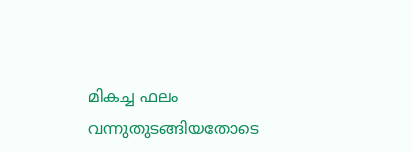മികച്ച ഫലം വന്നുതുടങ്ങിയതോടെ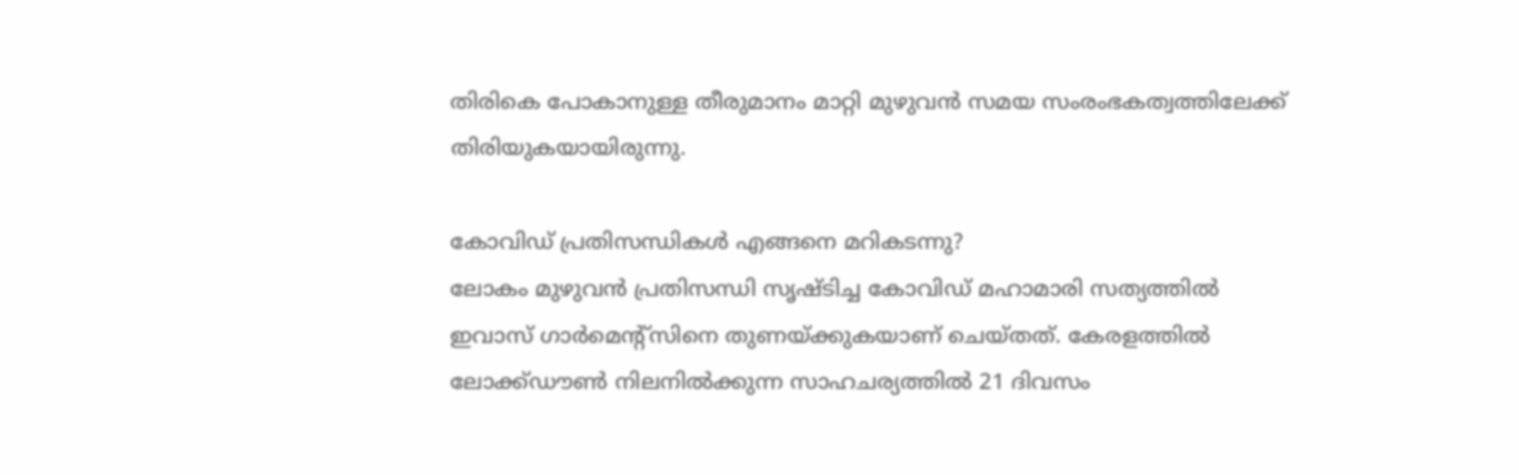തിരികെ പോകാനുള്ള തീരുമാനം മാറ്റി മുഴുവന്‍ സമയ സംരംഭകത്വത്തിലേക്ക് തിരിയുകയായിരുന്നു.

കോവിഡ് പ്രതിസന്ധികള്‍ എങ്ങനെ മറികടന്നു?
ലോകം മുഴുവന്‍ പ്രതിസന്ധി സൃഷ്ടിച്ച കോവിഡ് മഹാമാരി സത്യത്തില്‍ ഇവാസ് ഗാര്‍മെന്റ്‌സിനെ തുണയ്ക്കുകയാണ് ചെയ്തത്. കേരളത്തില്‍ ലോക്ക്ഡൗണ്‍ നിലനില്‍ക്കുന്ന സാഹചര്യത്തില്‍ 21 ദിവസം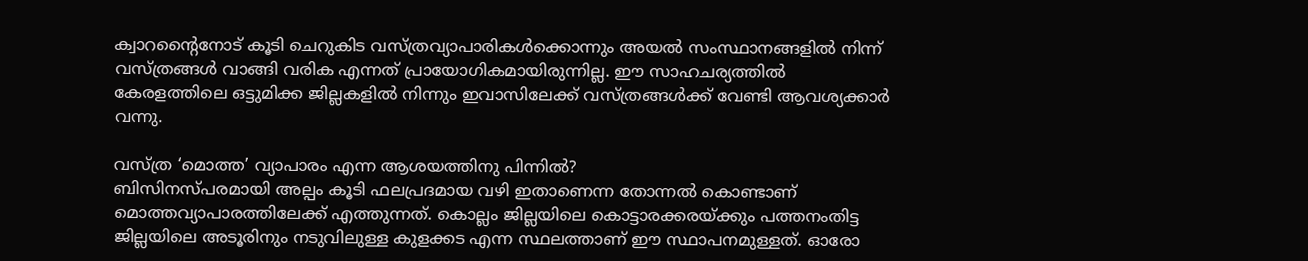ക്വാറന്റൈനോട് കൂടി ചെറുകിട വസ്ത്രവ്യാപാരികള്‍ക്കൊന്നും അയല്‍ സംസ്ഥാനങ്ങളില്‍ നിന്ന് വസ്ത്രങ്ങള്‍ വാങ്ങി വരിക എന്നത് പ്രായോഗികമായിരുന്നില്ല. ഈ സാഹചര്യത്തില്‍ കേരളത്തിലെ ഒട്ടുമിക്ക ജില്ലകളില്‍ നിന്നും ഇവാസിലേക്ക് വസ്ത്രങ്ങള്‍ക്ക് വേണ്ടി ആവശ്യക്കാര്‍ വന്നു.

വസ്ത്ര ‘മൊത്ത’ വ്യാപാരം എന്ന ആശയത്തിനു പിന്നില്‍?
ബിസിനസ്പരമായി അല്പം കൂടി ഫലപ്രദമായ വഴി ഇതാണെന്ന തോന്നല്‍ കൊണ്ടാണ് മൊത്തവ്യാപാരത്തിലേക്ക് എത്തുന്നത്. കൊല്ലം ജില്ലയിലെ കൊട്ടാരക്കരയ്ക്കും പത്തനംതിട്ട ജില്ലയിലെ അടൂരിനും നടുവിലുള്ള കുളക്കട എന്ന സ്ഥലത്താണ് ഈ സ്ഥാപനമുള്ളത്. ഓരോ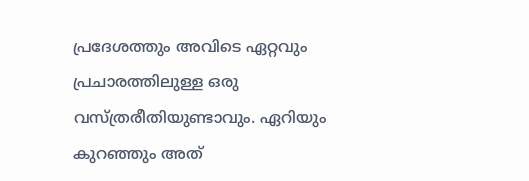പ്രദേശത്തും അവിടെ ഏറ്റവും പ്രചാരത്തിലുള്ള ഒരു വസ്ത്രരീതിയുണ്ടാവും. ഏറിയും കുറഞ്ഞും അത്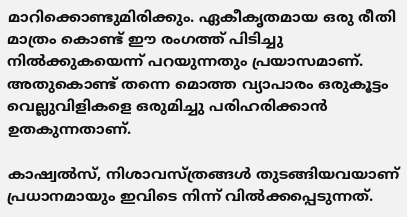മാറിക്കൊണ്ടുമിരിക്കും. ഏകീകൃതമായ ഒരു രീതി മാത്രം കൊണ്ട് ഈ രംഗത്ത് പിടിച്ചു നില്‍ക്കുകയെന്ന് പറയുന്നതും പ്രയാസമാണ്. അതുകൊണ്ട് തന്നെ മൊത്ത വ്യാപാരം ഒരുകൂട്ടം വെല്ലുവിളികളെ ഒരുമിച്ചു പരിഹരിക്കാന്‍ ഉതകുന്നതാണ്.

കാഷ്വല്‍സ്, നിശാവസ്ത്രങ്ങള്‍ തുടങ്ങിയവയാണ് പ്രധാനമായും ഇവിടെ നിന്ന് വില്‍ക്കപ്പെടുന്നത്.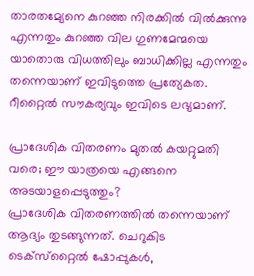താരതമ്യേനെ കുറഞ്ഞ നിരക്കില്‍ വില്‍ക്കുന്നു എന്നതും കുറഞ്ഞ വില ഗുണമേന്മയെ യാതൊരു വിധത്തിലും ബാധിക്കില്ല എന്നതും തന്നെയാണ് ഇവിടുത്തെ പ്രത്യേകത. റീറ്റൈല്‍ സൗകര്യവും ഇവിടെ ലഭ്യമാണ്.

പ്രാദേശിക വിതരണം മുതല്‍ കയറ്റുമതി വരെ; ഈ യാത്രയെ എങ്ങനെ അടയാളപ്പെടുത്തും?
പ്രാദേശിക വിതരണത്തില്‍ തന്നെയാണ് ആദ്യം തുടങ്ങുന്നത്. ചെറുകിട ടെക്‌സ്‌റ്റൈല്‍ ഷോപ്പുകള്‍,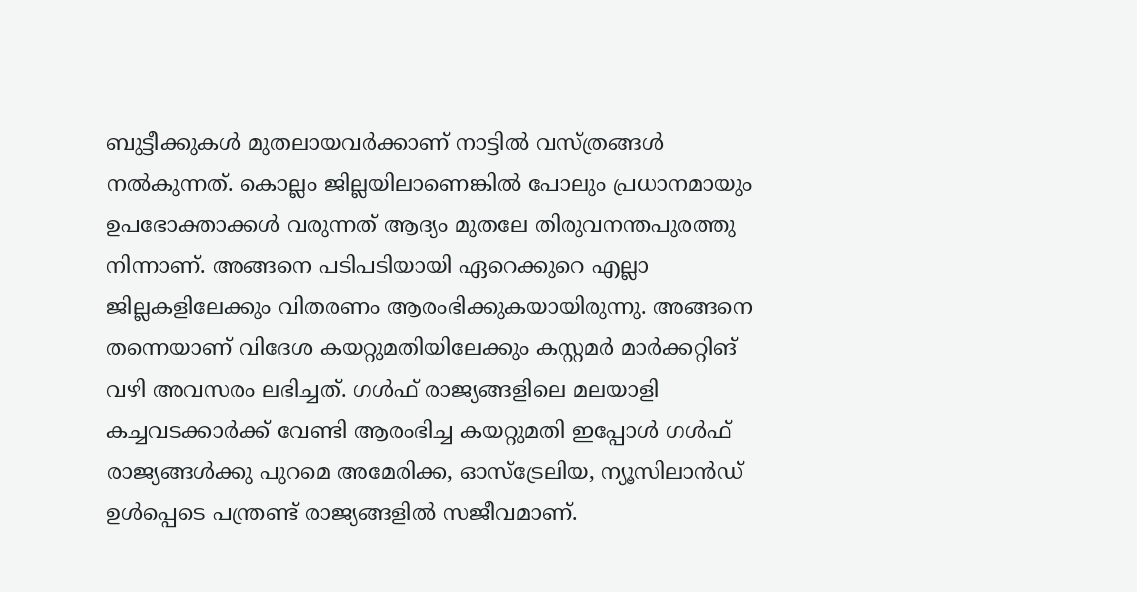ബുട്ടീക്കുകള്‍ മുതലായവര്‍ക്കാണ് നാട്ടില്‍ വസ്ത്രങ്ങള്‍ നല്‍കുന്നത്. കൊല്ലം ജില്ലയിലാണെങ്കില്‍ പോലും പ്രധാനമായും ഉപഭോക്താക്കള്‍ വരുന്നത് ആദ്യം മുതലേ തിരുവനന്തപുരത്തു നിന്നാണ്. അങ്ങനെ പടിപടിയായി ഏറെക്കുറെ എല്ലാ ജില്ലകളിലേക്കും വിതരണം ആരംഭിക്കുകയായിരുന്നു. അങ്ങനെ തന്നെയാണ് വിദേശ കയറ്റുമതിയിലേക്കും കസ്റ്റമര്‍ മാര്‍ക്കറ്റിങ് വഴി അവസരം ലഭിച്ചത്. ഗള്‍ഫ് രാജ്യങ്ങളിലെ മലയാളി കച്ചവടക്കാര്‍ക്ക് വേണ്ടി ആരംഭിച്ച കയറ്റുമതി ഇപ്പോള്‍ ഗള്‍ഫ് രാജ്യങ്ങള്‍ക്കു പുറമെ അമേരിക്ക, ഓസ്‌ട്രേലിയ, ന്യൂസിലാന്‍ഡ് ഉള്‍പ്പെടെ പന്ത്രണ്ട് രാജ്യങ്ങളില്‍ സജീവമാണ്.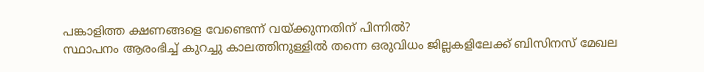പങ്കാളിത്ത ക്ഷണങ്ങളെ വേണ്ടെന്ന് വയ്ക്കുന്നതിന് പിന്നില്‍?
സ്ഥാപനം ആരംഭിച്ച് കുറച്ചു കാലത്തിനുള്ളില്‍ തന്നെ ഒരുവിധം ജില്ലകളിലേക്ക് ബിസിനസ് മേഖല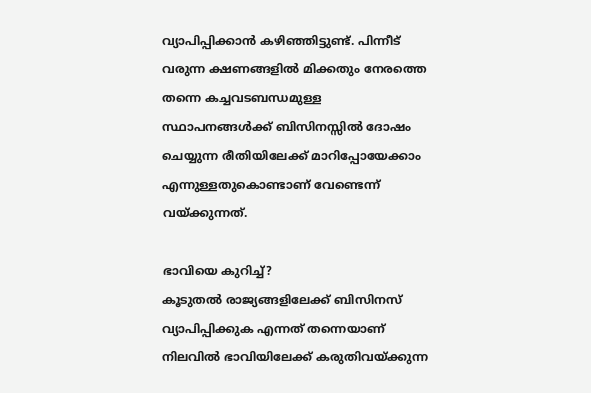വ്യാപിപ്പിക്കാന്‍ കഴിഞ്ഞിട്ടുണ്ട്. പിന്നീട് വരുന്ന ക്ഷണങ്ങളില്‍ മിക്കതും നേരത്തെ തന്നെ കച്ചവടബന്ധമുള്ള സ്ഥാപനങ്ങള്‍ക്ക് ബിസിനസ്സില്‍ ദോഷം ചെയ്യുന്ന രീതിയിലേക്ക് മാറിപ്പോയേക്കാം എന്നുള്ളതുകൊണ്ടാണ് വേണ്ടെന്ന് വയ്ക്കുന്നത്.

ഭാവിയെ കുറിച്ച്?
കൂടുതല്‍ രാജ്യങ്ങളിലേക്ക് ബിസിനസ് വ്യാപിപ്പിക്കുക എന്നത് തന്നെയാണ് നിലവില്‍ ഭാവിയിലേക്ക് കരുതിവയ്ക്കുന്ന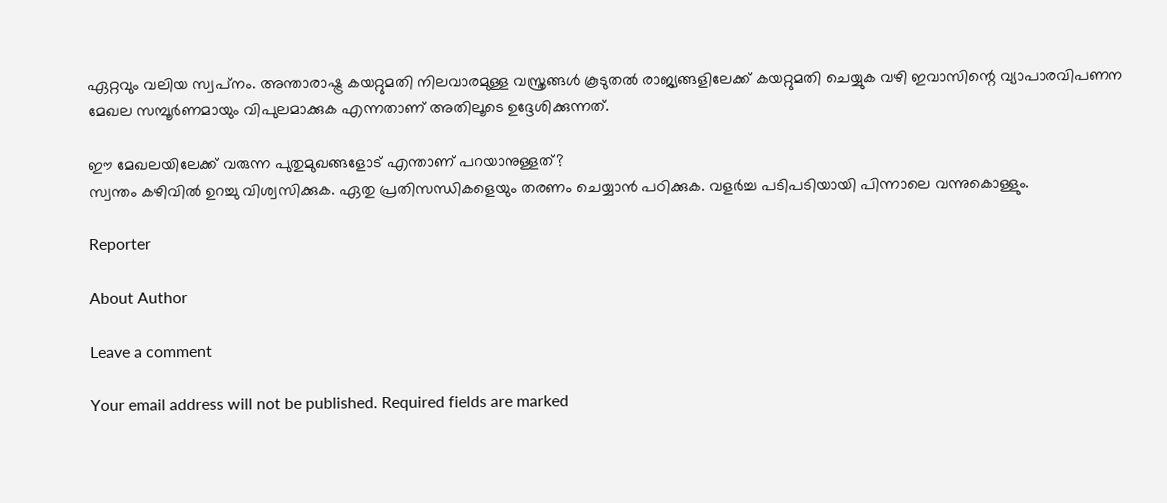ഏറ്റവും വലിയ സ്വപ്‌നം. അന്താരാഷ്ട്ര കയറ്റുമതി നിലവാരമുള്ള വസ്ത്രങ്ങള്‍ കൂടുതല്‍ രാജ്യങ്ങളിലേക്ക് കയറ്റുമതി ചെയ്യുക വഴി ഇവാസിന്റെ വ്യാപാരവിപണന മേഖല സമ്പൂര്‍ണമായും വിപുലമാക്കുക എന്നതാണ് അതിലൂടെ ഉദ്ദേശിക്കുന്നത്.

ഈ മേഖലയിലേക്ക് വരുന്ന പുതുമുഖങ്ങളോട് എന്താണ് പറയാനുള്ളത്?
സ്വന്തം കഴിവില്‍ ഉറച്ചു വിശ്വസിക്കുക. ഏതു പ്രതിസന്ധികളെയും തരണം ചെയ്യാന്‍ പഠിക്കുക. വളര്‍ച്ച പടിപടിയായി പിന്നാലെ വന്നുകൊള്ളും.

Reporter

About Author

Leave a comment

Your email address will not be published. Required fields are marked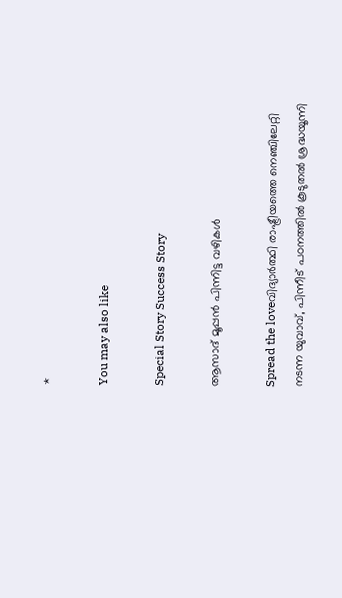*

You may also like

Special Story Success Story

ആസാദ് മൂപ്പന്‍ പിന്നിട്ട വഴികള്‍

Spread the loveവിദ്യാര്‍ത്ഥി രാഷ്ട്രീയത്തെ നെഞ്ചിലേറ്റി നടന്ന യുവാവ്, പിന്നീട് പഠനത്തില്‍ കൂടുതല്‍ ശ്രദ്ധയൂന്നി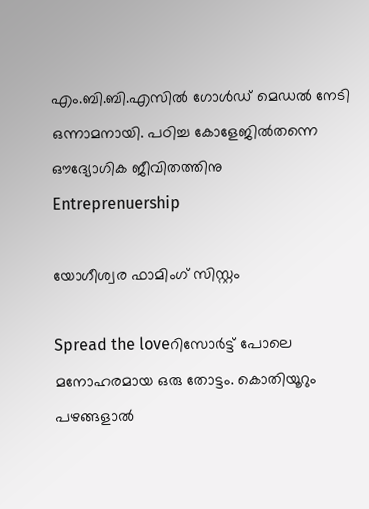എം.ബി.ബി.എസില്‍ ഗോള്‍ഡ് മെഡല്‍ നേടി ഒന്നാമനായി. പഠിച്ച കോളേജില്‍തന്നെ ഔദ്യോഗിക ജീവിതത്തിനു
Entreprenuership

യോഗീശ്വര ഫാമിംഗ് സിസ്റ്റം

Spread the loveറിസോര്‍ട്ട് പോലെ മനോഹരമായ ഒരു തോട്ടം. കൊതിയൂറും പഴങ്ങളാല്‍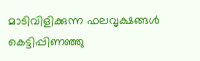മാടിവിളിക്കുന്ന ഫലവൃക്ഷങ്ങള്‍ കെട്ടിപ്പിണഞ്ഞു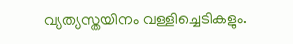വ്യത്യസ്തയിനം വള്ളിച്ചെടികളും.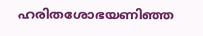ഹരിതശോഭയണിഞ്ഞ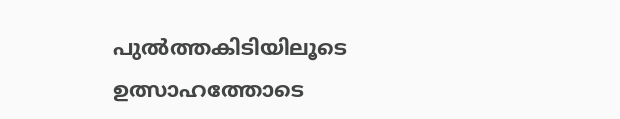പുല്‍ത്തകിടിയിലൂടെ ഉത്സാഹത്തോടെ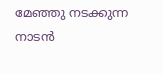മേഞ്ഞു നടക്കുന്ന നാടന്‍